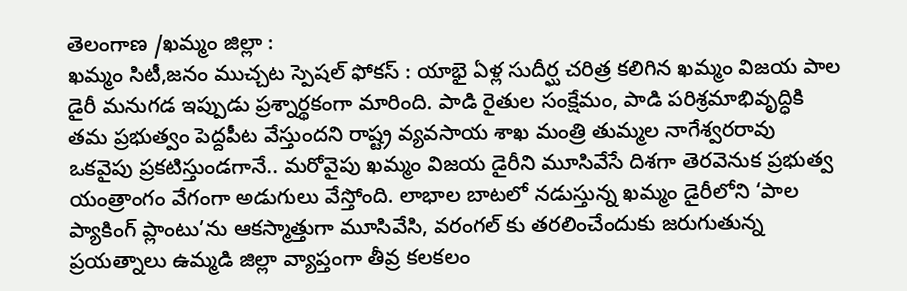తెలంగాణ /ఖమ్మం జిల్లా :
ఖమ్మం సిటీ,జనం ముచ్చట స్పెషల్ ఫోకస్ : యాభై ఏళ్ల సుదీర్ఘ చరిత్ర కలిగిన ఖమ్మం విజయ పాల డైరీ మనుగడ ఇప్పుడు ప్రశ్నార్థకంగా మారింది. పాడి రైతుల సంక్షేమం, పాడి పరిశ్రమాభివృద్ధికి తమ ప్రభుత్వం పెద్దపీట వేస్తుందని రాష్ట్ర వ్యవసాయ శాఖ మంత్రి తుమ్మల నాగేశ్వరరావు ఒకవైపు ప్రకటిస్తుండగానే.. మరోవైపు ఖమ్మం విజయ డైరీని మూసివేసే దిశగా తెరవెనుక ప్రభుత్వ యంత్రాంగం వేగంగా అడుగులు వేస్తోంది. లాభాల బాటలో నడుస్తున్న ఖమ్మం డైరీలోని ‘పాల ప్యాకింగ్ ప్లాంటు’ను ఆకస్మాత్తుగా మూసివేసి, వరంగల్ కు తరలించేందుకు జరుగుతున్న ప్రయత్నాలు ఉమ్మడి జిల్లా వ్యాప్తంగా తీవ్ర కలకలం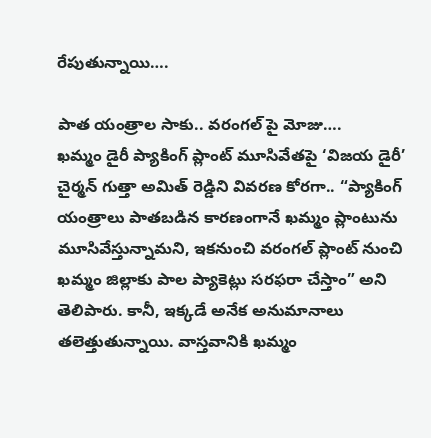రేపుతున్నాయి….

పాత యంత్రాల సాకు.. వరంగల్ పై మోజు….
ఖమ్మం డైరీ ప్యాకింగ్ ప్లాంట్ మూసివేతపై ‘విజయ డైరీ’ చైర్మన్ గుత్తా అమిత్ రెడ్డిని వివరణ కోరగా.. “ప్యాకింగ్ యంత్రాలు పాతబడిన కారణంగానే ఖమ్మం ప్లాంటును మూసివేస్తున్నామని, ఇకనుంచి వరంగల్ ప్లాంట్ నుంచి ఖమ్మం జిల్లాకు పాల ప్యాకెట్లు సరఫరా చేస్తాం” అని తెలిపారు. కానీ, ఇక్కడే అనేక అనుమానాలు తలెత్తుతున్నాయి. వాస్తవానికి ఖమ్మం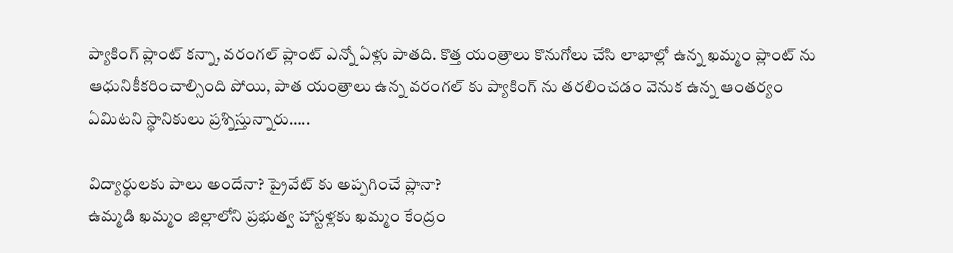ప్యాకింగ్ ప్లాంట్ కన్నా, వరంగల్ ప్లాంట్ ఎన్నో ఏళ్లు పాతది. కొత్త యంత్రాలు కొనుగోలు చేసి లాభాల్లో ఉన్న ఖమ్మం ప్లాంట్ ను ఆధునికీకరించాల్సింది పోయి, పాత యంత్రాలు ఉన్న వరంగల్ కు ప్యాకింగ్ ను తరలించడం వెనుక ఉన్న ఆంతర్యం ఏమిటని స్థానికులు ప్రశ్నిస్తున్నారు…..

విద్యార్థులకు పాలు అందేనా? ప్రైవేట్ కు అప్పగించే ప్లానా?
ఉమ్మడి ఖమ్మం జిల్లాలోని ప్రభుత్వ హాస్టళ్లకు ఖమ్మం కేంద్రం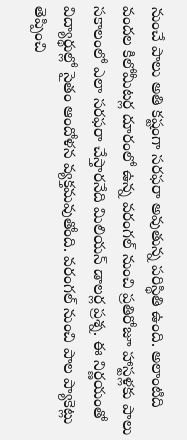నుంచే పాలు అతి కష్టంగా సరఫరా అవుతున్న పరిస్థితి ఉంది. అలాంటిది వందల కిలోమీటర్ల దూరంలో ఉన్న వరంగల్ నుంచి ప్రతిరోజూ హాస్టళ్లకు పాలు సకాలంలో ఎలా సరఫరా చేస్తారనేది మిలియన్ డాలర్ల ప్రశ్న. ఈ నిర్ణయంతో విద్యార్థుల్లో సైతం ఆందోళన వ్యక్తమవుతోంది. వరంగల్ నుంచి పాల ప్యాకెట్లు తెప్పించి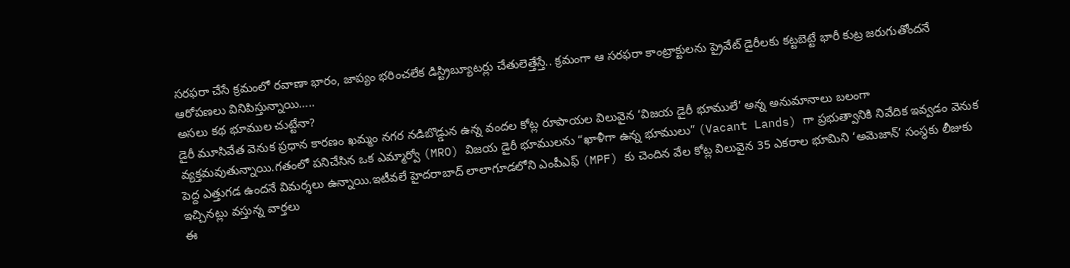సరఫరా చేసే క్రమంలో రవాణా భారం, జాప్యం భరించలేక డిస్ట్రిబ్యూటర్లు చేతులెత్తేస్తే.. క్రమంగా ఆ సరఫరా కాంట్రాక్టులను ప్రైవేట్ డైరీలకు కట్టబెట్టే భారీ కుట్ర జరుగుతోందనే ఆరోపణలు వినిపిస్తున్నాయి…..
అసలు కథ భూముల చుట్టేనా?
డైరీ మూసివేత వెనుక ప్రధాన కారణం ఖమ్మం నగర నడిబొడ్డున ఉన్న వందల కోట్ల రూపాయల విలువైన ‘విజయ డైరీ భూములే’ అన్న అనుమానాలు బలంగా వ్యక్తమవుతున్నాయి.గతంలో పనిచేసిన ఒక ఎమ్మార్వో (MRO) విజయ డైరీ భూములను “ఖాళీగా ఉన్న భూములు” (Vacant Lands) గా ప్రభుత్వానికి నివేదిక ఇవ్వడం వెనుక పెద్ద ఎత్తుగడ ఉందనే విమర్శలు ఉన్నాయి.ఇటీవలే హైదరాబాద్ లాలాగూడలోని ఎంపీఎఫ్ (MPF) కు చెందిన వేల కోట్ల విలువైన 35 ఎకరాల భూమిని ‘అమెజాన్’ సంస్థకు లీజుకు ఇచ్చినట్లు వస్తున్న వార్తలు
ఈ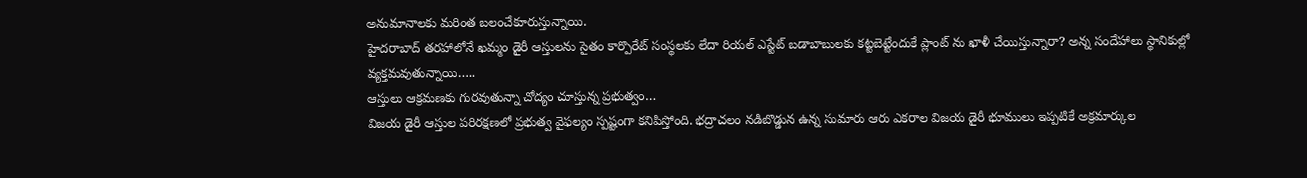అనుమానాలకు మరింత బలంచేకూరుస్తున్నాయి.
హైదరాబాద్ తరహాలోనే ఖమ్మం డైరీ ఆస్తులను సైతం కార్పొరేట్ సంస్థలకు లేదా రియల్ ఎస్టేట్ బడాబాబులకు కట్టబెట్టేందుకే ప్లాంట్ ను ఖాళీ చేయిస్తున్నారా? అన్న సందేహాలు స్థానికుల్లో వ్యక్తమవుతున్నాయి…..
ఆస్తులు ఆక్రమణకు గురవుతున్నా చోద్యం చూస్తున్న ప్రభుత్వం…
విజయ డైరీ ఆస్తుల పరిరక్షణలో ప్రభుత్వ వైఫల్యం స్పష్టంగా కనిపిస్తోంది. భద్రాచలం నడిబొడ్డున ఉన్న సుమారు ఆరు ఎకరాల విజయ డైరీ భూములు ఇప్పటికే అక్రమార్కుల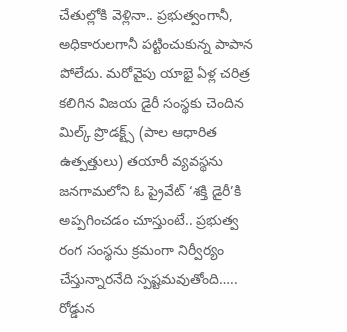చేతుల్లోకి వెళ్లినా.. ప్రభుత్వంగానీ, అధికారులగానీ పట్టించుకున్న పాపాన పోలేదు. మరోవైపు యాభై ఏళ్ల చరిత్ర కలిగిన విజయ డైరీ సంస్థకు చెందిన మిల్క్ ప్రొడక్ట్స్ (పాల ఆధారిత ఉత్పత్తులు) తయారీ వ్యవస్థను జనగామలోని ఓ ప్రైవేట్ ‘శక్తి డైరీ’కి అప్పగించడం చూస్తుంటే.. ప్రభుత్వ రంగ సంస్థను క్రమంగా నిర్వీర్యం చేస్తున్నారనేది స్పష్టమవుతోంది…..
రోడ్డున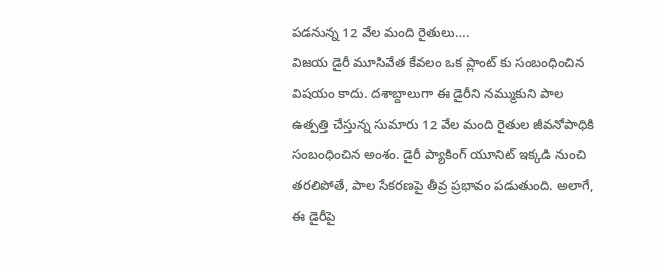పడనున్న 12 వేల మంది రైతులు….
విజయ డైరీ మూసివేత కేవలం ఒక ప్లాంట్ కు సంబంధించిన విషయం కాదు. దశాబ్దాలుగా ఈ డైరీని నమ్ముకుని పాల ఉత్పత్తి చేస్తున్న సుమారు 12 వేల మంది రైతుల జీవనోపాధికి సంబంధించిన అంశం. డైరీ ప్యాకింగ్ యూనిట్ ఇక్కడి నుంచి తరలిపోతే, పాల సేకరణపై తీవ్ర ప్రభావం పడుతుంది. అలాగే, ఈ డైరీపై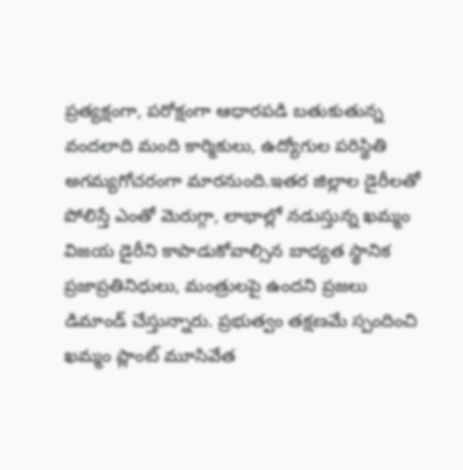ప్రత్యక్షంగా, పరోక్షంగా ఆధారపడి బతుకుతున్న వందలాది మంది కార్మికులు, ఉద్యోగుల పరిస్థితి అగమ్యగోచరంగా మారనుంది.ఇతర జిల్లాల డైరీలతో పోలిస్తే ఎంతో మెరుగ్గా, లాభాల్లో నడుస్తున్న ఖమ్మం విజయ డైరీని కాపాడుకోవాల్సిన బాధ్యత స్థానిక ప్రజాప్రతినిధులు, మంత్రులపై ఉందని ప్రజలు డిమాండ్ చేస్తున్నారు. ప్రభుత్వం తక్షణమే స్పందించి ఖమ్మం ప్లాంట్ మూసివేత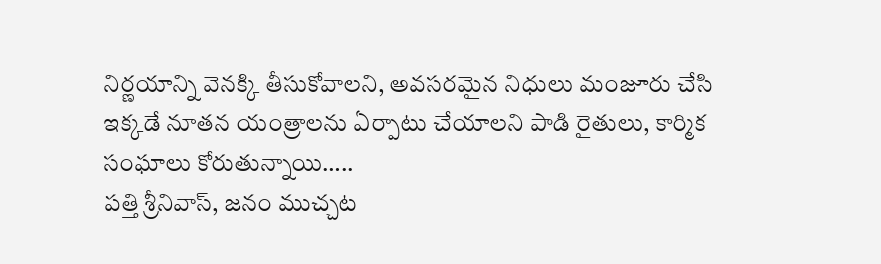నిర్ణయాన్ని వెనక్కి తీసుకోవాలని, అవసరమైన నిధులు మంజూరు చేసి ఇక్కడే నూతన యంత్రాలను ఏర్పాటు చేయాలని పాడి రైతులు, కార్మిక సంఘాలు కోరుతున్నాయి…..
పత్తి శ్రీనివాస్, జనం ముచ్చట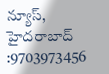న్యూస్, హైదరాబాద్ :9703973456